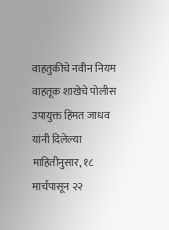वाहतुकीचे नवीन नियम
वाहतूक शाखेचे पोलीस उपायुक्त हिंमत जाधव यांनी दिलेल्या माहितीनुसार, १८ मार्चपासून २२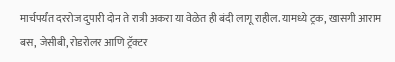मार्चपर्यंत दररोज दुपारी दोन ते रात्री अकरा या वेळेत ही बंदी लागू राहील. यामध्ये ट्रक, खासगी आराम बस, जेसीबी, रोडरोलर आणि ट्रॅक्टर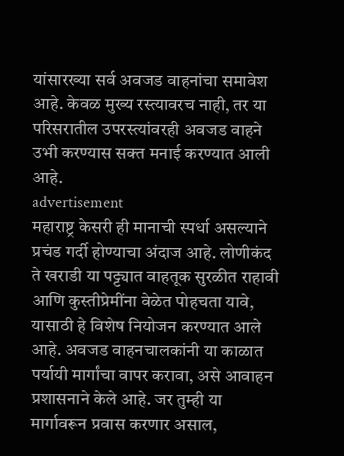यांसारख्या सर्व अवजड वाहनांचा समावेश आहे. केवळ मुख्य रस्त्यावरच नाही, तर या परिसरातील उपरस्त्यांवरही अवजड वाहने उभी करण्यास सक्त मनाई करण्यात आली आहे.
advertisement
महाराष्ट्र केसरी ही मानाची स्पर्धा असल्याने प्रचंड गर्दी होण्याचा अंदाज आहे. लोणीकंद ते खराडी या पट्ट्यात वाहतूक सुरळीत राहावी आणि कुस्तीप्रेमींना वेळेत पोहचता यावे, यासाठी हे विशेष नियोजन करण्यात आले आहे. अवजड वाहनचालकांनी या काळात पर्यायी मार्गांचा वापर करावा, असे आवाहन प्रशासनाने केले आहे. जर तुम्ही या मार्गावरून प्रवास करणार असाल,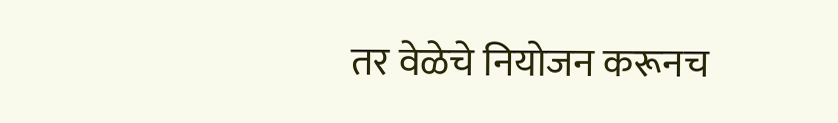तर वेळेचे नियोजन करूनच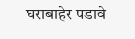घराबाहेर पडावे